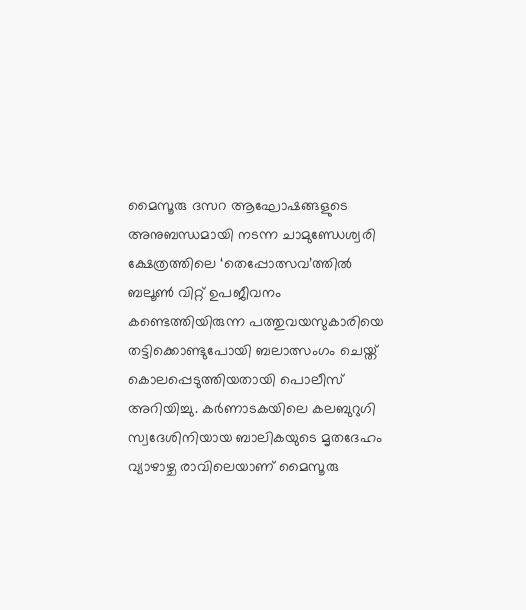മൈസൂരു ദസറ ആഘോഷങ്ങളുടെ അനുബന്ധമായി നടന്ന ചാമുണ്ഡേശ്വരി ക്ഷേത്രത്തിലെ ‘തെപ്പോത്സവ’ത്തിൽ ബലൂൺ വിറ്റ് ഉപജീവനം കണ്ടെത്തിയിരുന്ന പത്തുവയസുകാരിയെ തട്ടിക്കൊണ്ടുപോയി ബലാത്സംഗം ചെയ്ത് കൊലപ്പെടുത്തിയതായി പൊലീസ് അറിയിച്ചു. കർണാടകയിലെ കലബുറുഗി സ്വദേശിനിയായ ബാലികയുടെ മൃതദേഹം വ്യാഴാഴ്ച രാവിലെയാണ് മൈസൂരു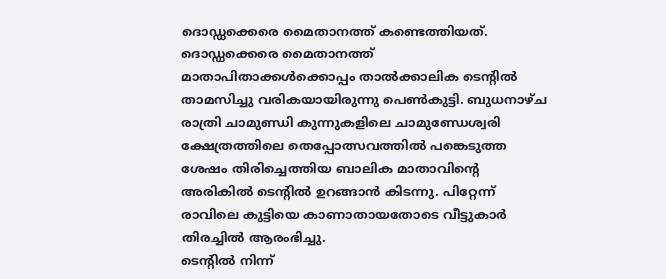ദൊഡ്ഡക്കെരെ മൈതാനത്ത് കണ്ടെത്തിയത്.
ദൊഡ്ഡക്കെരെ മൈതാനത്ത് മാതാപിതാക്കൾക്കൊപ്പം താൽക്കാലിക ടെന്റിൽ താമസിച്ചു വരികയായിരുന്നു പെൺകുട്ടി. ബുധനാഴ്ച രാത്രി ചാമുണ്ഡി കുന്നുകളിലെ ചാമുണ്ഡേശ്വരി ക്ഷേത്രത്തിലെ തെപ്പോത്സവത്തിൽ പങ്കെടുത്ത ശേഷം തിരിച്ചെത്തിയ ബാലിക മാതാവിന്റെ അരികിൽ ടെന്റിൽ ഉറങ്ങാൻ കിടന്നു. പിറ്റേന്ന് രാവിലെ കുട്ടിയെ കാണാതായതോടെ വീട്ടുകാർ തിരച്ചിൽ ആരംഭിച്ചു.
ടെന്റിൽ നിന്ന്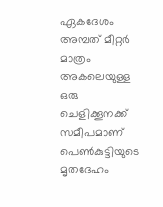ഏകദേശം അമ്പത് മീറ്റർ മാത്രം അകലെയുള്ള ഒരു ചെളിക്കൂനക്ക് സമീപമാണ് പെൺകുട്ടിയുടെ മൃതദേഹം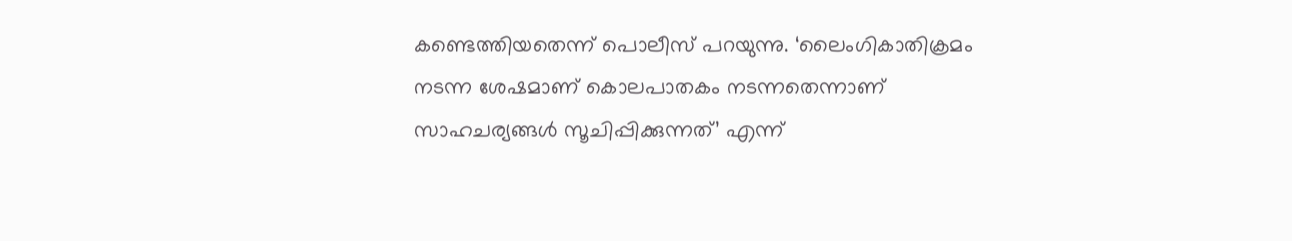കണ്ടെത്തിയതെന്ന് പൊലീസ് പറയുന്നു. ‘ലൈംഗികാതിക്രമം നടന്ന ശേഷമാണ് കൊലപാതകം നടന്നതെന്നാണ് സാഹചര്യങ്ങൾ സൂചിപ്പിക്കുന്നത്’ എന്ന്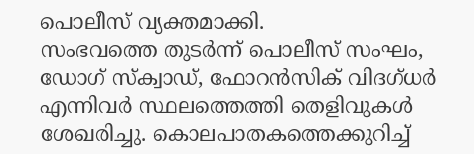പൊലീസ് വ്യക്തമാക്കി.
സംഭവത്തെ തുടർന്ന് പൊലീസ് സംഘം, ഡോഗ് സ്ക്വാഡ്, ഫോറൻസിക് വിദഗ്ധർ എന്നിവർ സ്ഥലത്തെത്തി തെളിവുകൾ ശേഖരിച്ചു. കൊലപാതകത്തെക്കുറിച്ച്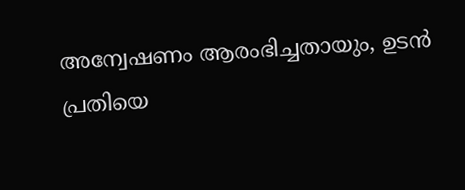അന്വേഷണം ആരംഭിച്ചതായും, ഉടൻ പ്രതിയെ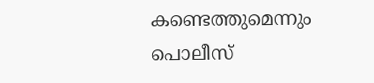കണ്ടെത്തുമെന്നും പൊലീസ്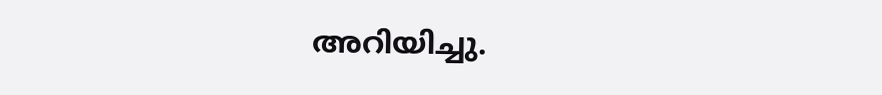അറിയിച്ചു.